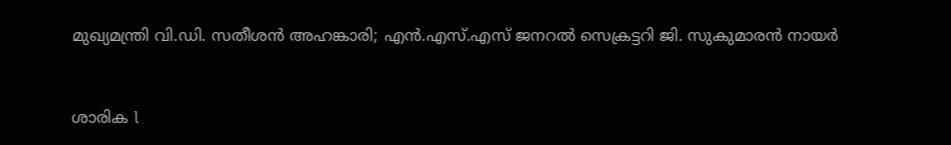മുഖ്യമന്ത്രി വി.ഡി. സതീശൻ അഹങ്കാരി; എൻ.എസ്.എസ് ജനറൽ സെക്രട്ടറി ജി. സുകുമാരൻ നായർ


ശാരിക l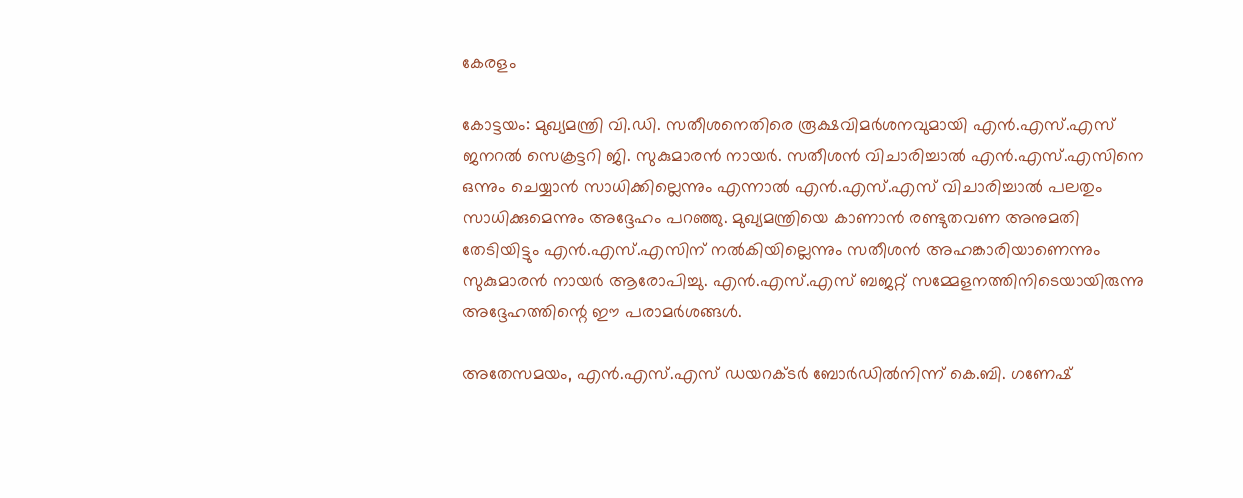കേരളം

കോട്ടയം: മുഖ്യമന്ത്രി വി.ഡി. സതീശനെതിരെ രൂക്ഷവിമർശനവുമായി എൻ.എസ്.എസ് ജനറൽ സെക്രട്ടറി ജി. സുകുമാരൻ നായർ. സതീശൻ വിചാരിച്ചാൽ എൻ.എസ്.എസിനെ ഒന്നും ചെയ്യാൻ സാധിക്കില്ലെന്നും എന്നാൽ എൻ.എസ്.എസ് വിചാരിച്ചാൽ പലതും സാധിക്കുമെന്നും അദ്ദേഹം പറഞ്ഞു. മുഖ്യമന്ത്രിയെ കാണാൻ രണ്ടുതവണ അനുമതി തേടിയിട്ടും എൻ.എസ്.എസിന് നൽകിയില്ലെന്നും സതീശൻ അഹങ്കാരിയാണെന്നും സുകുമാരൻ നായർ ആരോപിച്ചു. എൻ.എസ്.എസ് ബജറ്റ് സമ്മേളനത്തിനിടെയായിരുന്നു അദ്ദേഹത്തിന്റെ ഈ പരാമർശങ്ങൾ.

അതേസമയം, എൻ.എസ്.എസ് ഡയറക്ടർ ബോർഡിൽനിന്ന് കെ.ബി. ഗണേഷ്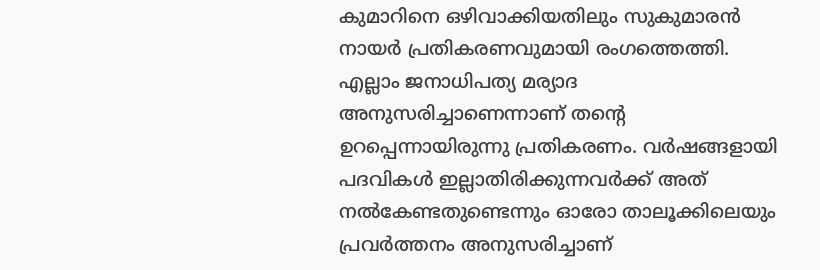കുമാറിനെ ഒഴിവാക്കിയതിലും സുകുമാരൻ നായർ പ്രതികരണവുമായി രംഗത്തെത്തി. എല്ലാം ജനാധിപത്യ മര്യാദ അനുസരിച്ചാണെന്നാണ് തന്റെ ഉറപ്പെന്നായിരുന്നു പ്രതികരണം. വർഷങ്ങളായി പദവികൾ ഇല്ലാതിരിക്കുന്നവർക്ക് അത് നൽകേണ്ടതുണ്ടെന്നും ഓരോ താലൂക്കിലെയും പ്രവർത്തനം അനുസരിച്ചാണ്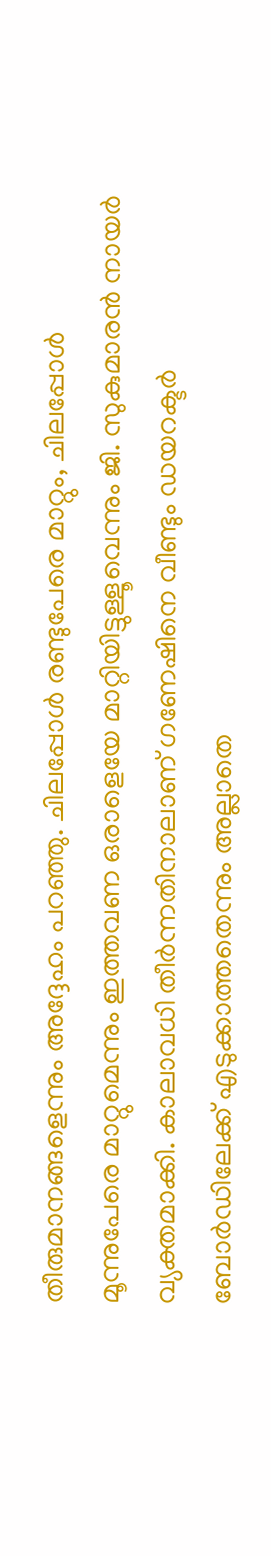തീരുമാനങ്ങളെന്നും അദ്ദേഹം പറഞ്ഞു. ചിലപ്പോൾ രണ്ടുപേരെ മാറ്റും, ചിലപ്പോൾ മൂന്നുപേരെ മാറ്റുമെന്നും ഇത്തവണ ഒരാളെയേ മാറ്റിയിട്ടുള്ളൂവെന്നും ജി. സുകുമാരൻ നായർ വ്യക്തമാക്കി. കാലാവധി തീർന്നതിനാലാണ് ഗണേഷിനെ വീണ്ടും ഡയറക്ടർ ബോർഡിലേക്ക് എടുക്കാത്തതെന്നും അല്ലാതെ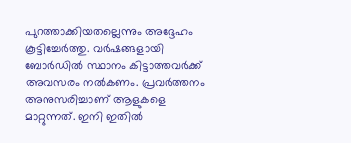പുറത്താക്കിയതല്ലെന്നും അദ്ദേഹം കൂട്ടിച്ചേർത്തു. വർഷങ്ങളായി ബോർഡിൽ സ്ഥാനം കിട്ടാത്തവർക്ക് അവസരം നൽകണം. പ്രവർത്തനം അനുസരിച്ചാണ് ആളുകളെ മാറ്റുന്നത്. ഇനി ഇതിൽ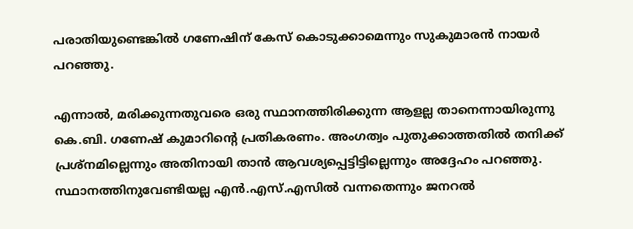പരാതിയുണ്ടെങ്കിൽ ഗണേഷിന് കേസ് കൊടുക്കാമെന്നും സുകുമാരൻ നായർ പറഞ്ഞു.

എന്നാൽ, മരിക്കുന്നതുവരെ ഒരു സ്ഥാനത്തിരിക്കുന്ന ആളല്ല താനെന്നായിരുന്നു കെ.ബി. ഗണേഷ് കുമാറിന്റെ പ്രതികരണം. അംഗത്വം പുതുക്കാത്തതിൽ തനിക്ക് പ്രശ്നമില്ലെന്നും അതിനായി താൻ ആവശ്യപ്പെട്ടിട്ടില്ലെന്നും അദ്ദേഹം പറഞ്ഞു. സ്ഥാനത്തിനുവേണ്ടിയല്ല എൻ.എസ്.എസിൽ വന്നതെന്നും ജനറൽ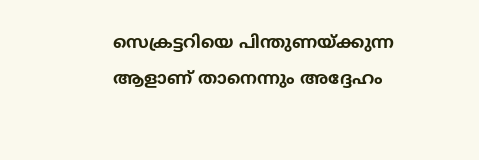സെക്രട്ടറിയെ പിന്തുണയ്ക്കുന്ന ആളാണ് താനെന്നും അദ്ദേഹം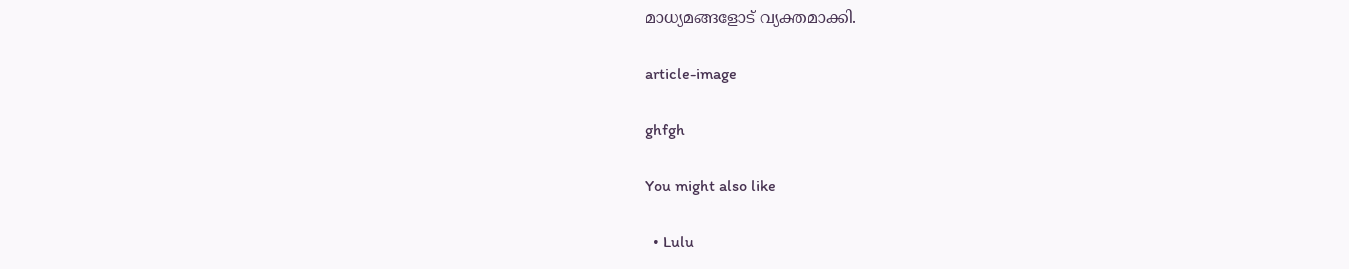മാധ്യമങ്ങളോട് വ്യക്തമാക്കി.

article-image

ghfgh

You might also like

  • Lulu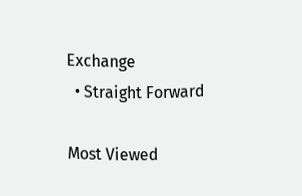Exchange
  • Straight Forward

Most Viewed